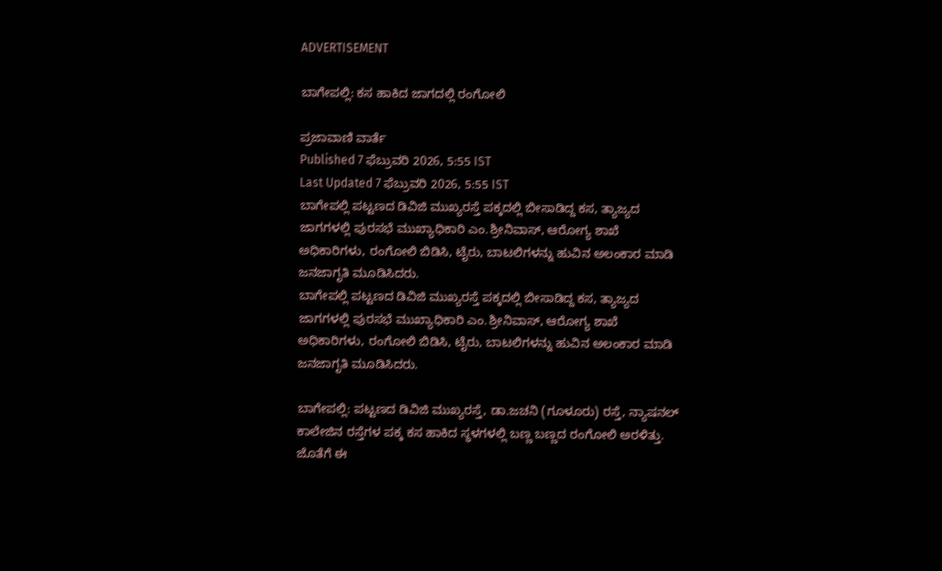ADVERTISEMENT

ಬಾಗೇಪಲ್ಲಿ: ಕಸ ಹಾಕಿದ ಜಾಗದಲ್ಲಿ ರಂಗೋಲಿ

ಪ್ರಜಾವಾಣಿ ವಾರ್ತೆ
Published 7 ಫೆಬ್ರುವರಿ 2026, 5:55 IST
Last Updated 7 ಫೆಬ್ರುವರಿ 2026, 5:55 IST
ಬಾಗೇಪಲ್ಲಿ ಪಟ್ಟಣದ ಡಿವಿಜಿ ಮುಖ್ಯರಸ್ತೆ ಪಕ್ಕದಲ್ಲಿ ಬೀಸಾಡಿದ್ದ ಕಸ, ತ್ಯಾಜ್ಯದ ಜಾಗಗಳಲ್ಲಿ ಪುರಸಭೆ ಮುಖ್ಯಾಧಿಕಾರಿ ಎಂ.ಶ್ರೀನಿವಾಸ್, ಆರೋಗ್ಯ ಶಾಖೆ ಅಧಿಕಾರಿಗಳು, ರಂಗೋಲಿ ಬಿಡಿಸಿ, ಟೈರು, ಬಾಟಲಿಗಳನ್ನು ಹುವಿನ ಅಲಂಕಾರ ಮಾಡಿ ಜನಜಾಗೃತಿ ಮೂಡಿಸಿದರು.
ಬಾಗೇಪಲ್ಲಿ ಪಟ್ಟಣದ ಡಿವಿಜಿ ಮುಖ್ಯರಸ್ತೆ ಪಕ್ಕದಲ್ಲಿ ಬೀಸಾಡಿದ್ದ ಕಸ, ತ್ಯಾಜ್ಯದ ಜಾಗಗಳಲ್ಲಿ ಪುರಸಭೆ ಮುಖ್ಯಾಧಿಕಾರಿ ಎಂ.ಶ್ರೀನಿವಾಸ್, ಆರೋಗ್ಯ ಶಾಖೆ ಅಧಿಕಾರಿಗಳು, ರಂಗೋಲಿ ಬಿಡಿಸಿ, ಟೈರು, ಬಾಟಲಿಗಳನ್ನು ಹುವಿನ ಅಲಂಕಾರ ಮಾಡಿ ಜನಜಾಗೃತಿ ಮೂಡಿಸಿದರು.

ಬಾಗೇಪಲ್ಲಿ: ಪಟ್ಟಣದ ಡಿವಿಜಿ ಮುಖ್ಯರಸ್ತೆ, ಡಾ.ಜಚನಿ (ಗೂಳೂರು) ರಸ್ತೆ, ನ್ಯಾಷನಲ್ ಕಾಲೇಜಿನ ರಸ್ತೆಗಳ ಪಕ್ಕ ಕಸ ಹಾಕಿದ ಸ್ಥಳಗಳಲ್ಲಿ ಬಣ್ಣ ಬಣ್ಣದ ರಂಗೋಲಿ ಅರಳಿತ್ತು. ಜೊತೆಗೆ ಈ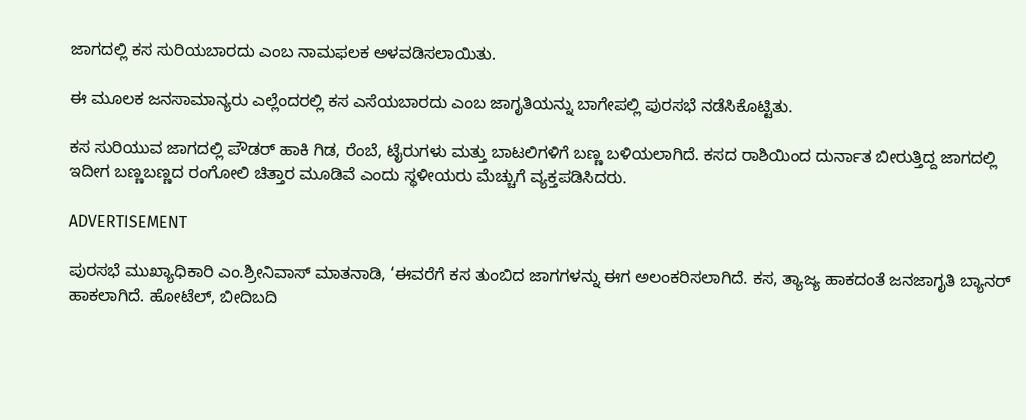ಜಾಗದಲ್ಲಿ ಕಸ ಸುರಿಯಬಾರದು ಎಂಬ ನಾಮಫಲಕ ಅಳವಡಿಸಲಾಯಿತು.

ಈ ಮೂಲಕ ಜನಸಾಮಾನ್ಯರು ಎಲ್ಲೆಂದರಲ್ಲಿ ಕಸ ಎಸೆಯಬಾರದು ಎಂಬ ಜಾಗೃತಿಯನ್ನು ಬಾಗೇಪಲ್ಲಿ ಪುರಸಭೆ ನಡೆಸಿಕೊಟ್ಟಿತು.

ಕಸ ಸುರಿಯುವ ಜಾಗದಲ್ಲಿ ಪೌಡರ್ ಹಾಕಿ ಗಿಡ, ರೆಂಬೆ, ಟೈರುಗಳು ಮತ್ತು ಬಾಟಲಿಗಳಿಗೆ ಬಣ್ಣ ಬಳಿಯಲಾಗಿದೆ. ಕಸದ ರಾಶಿಯಿಂದ ದುರ್ನಾತ ಬೀರುತ್ತಿದ್ದ ಜಾಗದಲ್ಲಿ ಇದೀಗ ಬಣ್ಣಬಣ್ಣದ ರಂಗೋಲಿ ಚಿತ್ತಾರ ಮೂಡಿವೆ ಎಂದು ಸ್ಥಳೀಯರು ಮೆಚ್ಚುಗೆ ವ್ಯಕ್ತಪಡಿಸಿದರು.

ADVERTISEMENT

ಪುರಸಭೆ ಮುಖ್ಯಾಧಿಕಾರಿ ಎಂ.ಶ್ರೀನಿವಾಸ್ ಮಾತನಾಡಿ, ‘ಈವರೆಗೆ ಕಸ ತುಂಬಿದ ಜಾಗಗಳನ್ನು ಈಗ ಅಲಂಕರಿಸಲಾಗಿದೆ. ಕಸ, ತ್ಯಾಜ್ಯ ಹಾಕದಂತೆ ಜನಜಾಗೃತಿ ಬ್ಯಾನರ್ ಹಾಕಲಾಗಿದೆ. ಹೋಟೆಲ್, ಬೀದಿಬದಿ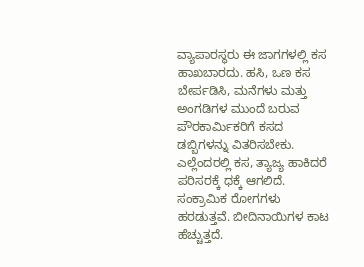ವ್ಯಾಪಾರಸ್ಥರು ಈ ಜಾಗಗಳಲ್ಲಿ ಕಸ ಹಾಖಬಾರದು. ಹಸಿ, ಒಣ ಕಸ ಬೇರ್ಪಡಿಸಿ, ಮನೆಗಳು ಮತ್ತು ಅಂಗಡಿಗಳ ಮುಂದೆ ಬರುವ ಪೌರಕಾರ್ಮಿಕರಿಗೆ ಕಸದ ಡಬ್ಬಿಗಳನ್ನು ವಿತರಿಸಬೇಕು. ಎಲ್ಲೆಂದರಲ್ಲಿ ಕಸ, ತ್ಯಾಜ್ಯ ಹಾಕಿದರೆ ಪರಿಸರಕ್ಕೆ ಧಕ್ಕೆ ಆಗಲಿದೆ. ಸಂಕ್ರಾಮಿಕ ರೋಗಗಳು ಹರಡುತ್ತವೆ. ಬೀದಿನಾಯಿಗಳ ಕಾಟ ಹೆಚ್ಚುತ್ತದೆ.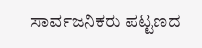ಸಾರ್ವಜನಿಕರು ಪಟ್ಟಣದ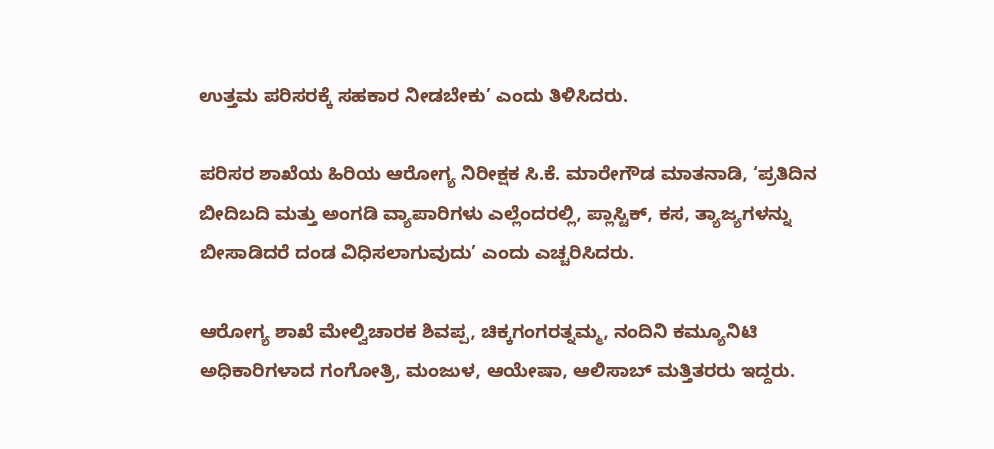ಉತ್ತಮ ಪರಿಸರಕ್ಕೆ ಸಹಕಾರ ನೀಡಬೇಕು’ ಎಂದು ತಿಳಿಸಿದರು.

ಪರಿಸರ ಶಾಖೆಯ ಹಿರಿಯ ಆರೋಗ್ಯ ನಿರೀಕ್ಷಕ ಸಿ.ಕೆ. ಮಾರೇಗೌಡ ಮಾತನಾಡಿ, ‘ಪ್ರತಿದಿನ ಬೀದಿಬದಿ ಮತ್ತು ಅಂಗಡಿ ವ್ಯಾಪಾರಿಗಳು ಎಲ್ಲೆಂದರಲ್ಲಿ, ಪ್ಲಾಸ್ಟಿಕ್, ಕಸ, ತ್ಯಾಜ್ಯಗಳನ್ನು ಬೀಸಾಡಿದರೆ ದಂಡ ವಿಧಿಸಲಾಗುವುದು’ ಎಂದು ಎಚ್ಚರಿಸಿದರು.

ಆರೋಗ್ಯ ಶಾಖೆ ಮೇಲ್ವಿಚಾರಕ ಶಿವಪ್ಪ, ಚಿಕ್ಕಗಂಗರತ್ನಮ್ಮ, ನಂದಿನಿ ಕಮ್ಯೂನಿಟಿ ಅಧಿಕಾರಿಗಳಾದ ಗಂಗೋತ್ರಿ, ಮಂಜುಳ, ಆಯೇಷಾ, ಆಲಿಸಾಬ್ ಮತ್ತಿತರರು ಇದ್ದರು.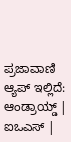ಪ್ರಜಾವಾಣಿ ಆ್ಯಪ್ ಇಲ್ಲಿದೆ: ಆಂಡ್ರಾಯ್ಡ್ | ಐಒಎಸ್ |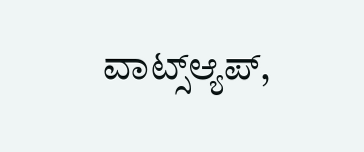ವಾಟ್ಸ್ಆ್ಯಪ್,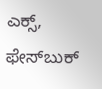ಎಕ್ಸ್, ಫೇಸ್‌ಬುಕ್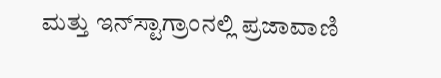ಮತ್ತು ಇನ್‌ಸ್ಟಾಗ್ರಾಂನಲ್ಲಿ ಪ್ರಜಾವಾಣಿ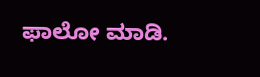ಫಾಲೋ ಮಾಡಿ.